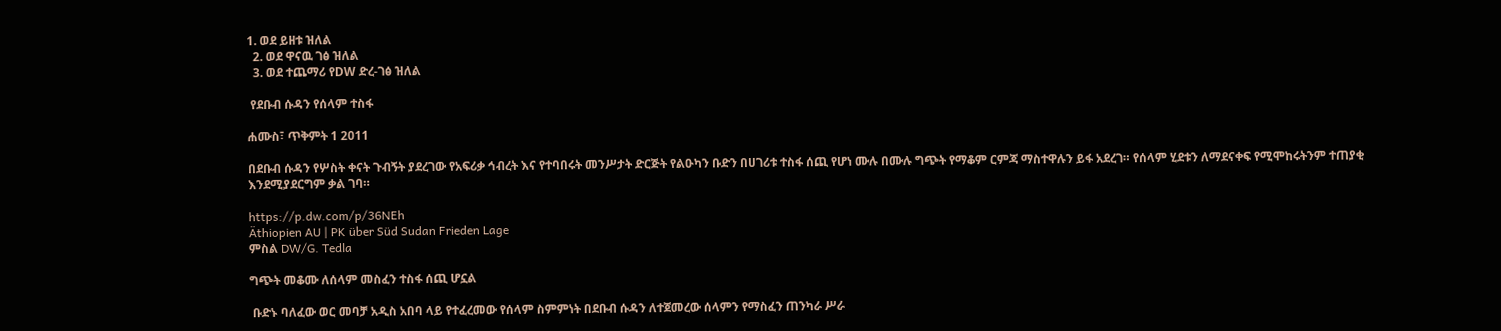1. ወደ ይዘቱ ዝለል
  2. ወደ ዋናዉ ገፅ ዝለል
  3. ወደ ተጨማሪ የDW ድረ-ገፅ ዝለል

 የደቡብ ሱዳን የሰላም ተስፋ

ሐሙስ፣ ጥቅምት 1 2011

በደቡብ ሱዳን የሦስት ቀናት ጉብኝት ያደረገው የአፍሪቃ ኅብረት እና የተባበሩት መንሥታት ድርጅት የልዑካን ቡድን በሀገሪቱ ተስፋ ሰጪ የሆነ ሙሉ በሙሉ ግጭት የማቆም ርምጃ ማስተዋሉን ይፋ አደረገ። የሰላም ሂደቱን ለማደናቀፍ የሚሞከሩትንም ተጠያቂ እንደሚያደርግም ቃል ገባ።

https://p.dw.com/p/36NEh
Äthiopien AU | PK über Süd Sudan Frieden Lage
ምስል DW/G. Tedla

ግጭት መቆሙ ለሰላም መስፈን ተስፋ ሰጪ ሆኗል

 ቡድኑ ባለፈው ወር መባቻ አዲስ አበባ ላይ የተፈረመው የሰላም ስምምነት በደቡብ ሱዳን ለተጀመረው ሰላምን የማስፈን ጠንካራ ሥራ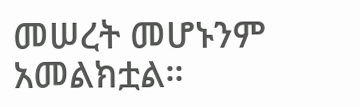መሠረት መሆኑንም አመልክቷል።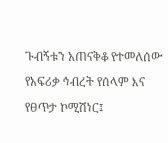ጉብኝቱን አጠናቅቆ የተመለሰው የአፍሪቃ ኅብረት የሰላም እና የፀጥታ ኮሚሽነር፤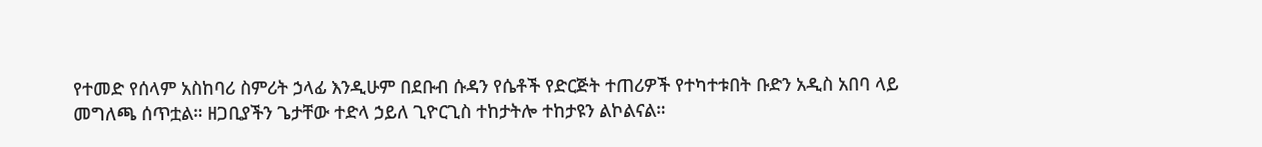የተመድ የሰላም አስከባሪ ስምሪት ኃላፊ እንዲሁም በደቡብ ሱዳን የሴቶች የድርጅት ተጠሪዎች የተካተቱበት ቡድን አዲስ አበባ ላይ መግለጫ ሰጥቷል። ዘጋቢያችን ጌታቸው ተድላ ኃይለ ጊዮርጊስ ተከታትሎ ተከታዩን ልኮልናል።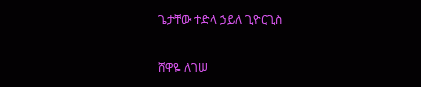ጌታቸው ተድላ ኃይለ ጊዮርጊስ

ሸዋዬ ለገሠ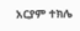አርያም ተክሌ